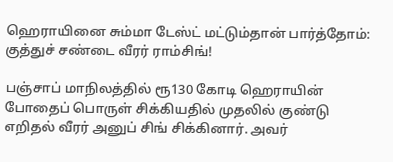ஹெராயினை சும்மா டேஸ்ட் மட்டும்தான் பார்த்தோம்: குத்துச் சண்டை வீரர் ராம்சிங்!

பஞ்சாப் மாநிலத்தில் ரூ130 கோடி ஹெராயின் போதைப் பொருள் சிக்கியதில் முதலில் குண்டு எறிதல் வீரர் அனுப் சிங் சிக்கினார். அவர்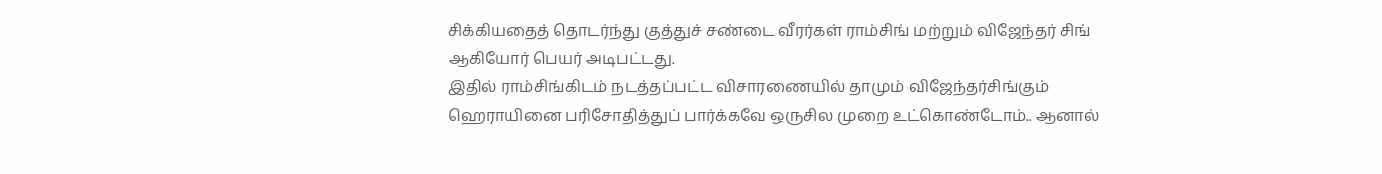சிக்கியதைத் தொடர்ந்து குத்துச் சண்டை வீரர்கள் ராம்சிங் மற்றும் விஜேந்தர் சிங் ஆகியோர் பெயர் அடிபட்டது.
இதில் ராம்சிங்கிடம் நடத்தப்பட்ட விசாரணையில் தாமும் விஜேந்தர்சிங்கும் ஹெராயினை பரிசோதித்துப் பார்க்கவே ஒருசில முறை உட்கொண்டோம்.. ஆனால்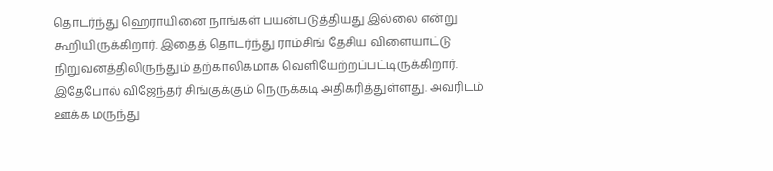தொடர்ந்து ஹெராயினை நாங்கள் பயன்படுத்தியது இல்லை என்று கூறியிருக்கிறார். இதைத் தொடர்ந்து ராம்சிங் தேசிய விளையாட்டு நிறுவனத்திலிருந்தும் தற்காலிகமாக வெளியேற்றப்பட்டிருக்கிறார்.
இதேபோல் விஜேந்தர் சிங்குக்கும் நெருக்கடி அதிகரித்துள்ளது. அவரிடம் ஊக்க மருந்து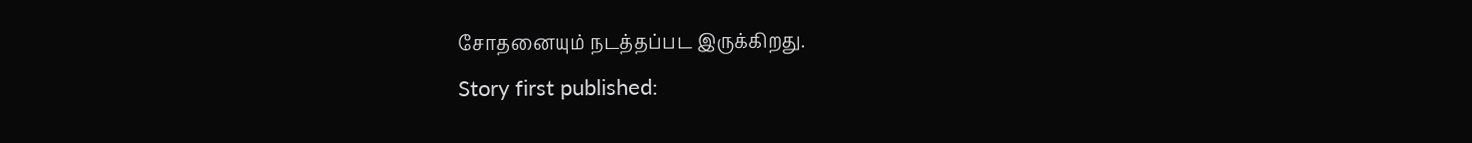சோதனையும் நடத்தப்பட இருக்கிறது.
Story first published: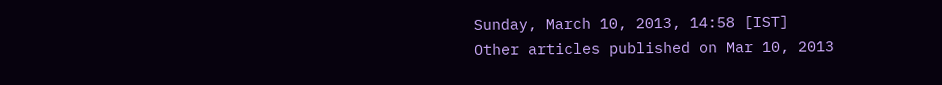Sunday, March 10, 2013, 14:58 [IST]
Other articles published on Mar 10, 2013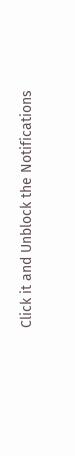Click it and Unblock the Notifications